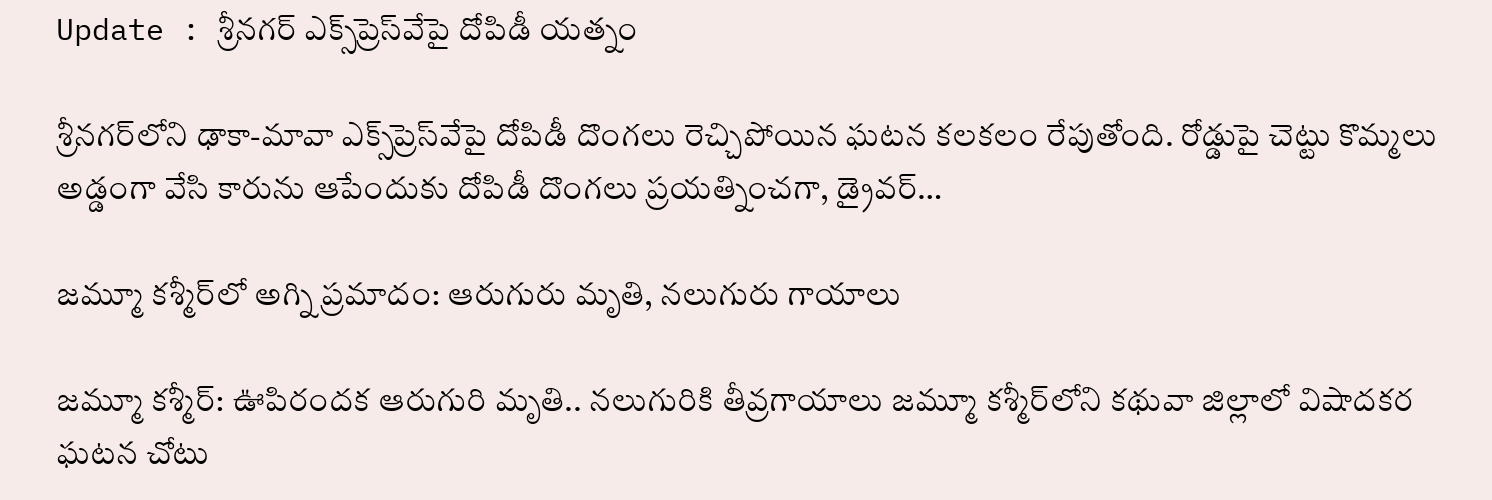Update : శ్రీనగర్‌ ఎక్స్‌ప్రెస్‌వేపై దోపిడీ యత్నం

శ్రీనగర్‌లోని ఢాకా-మావా ఎక్స్‌ప్రెస్‌వేపై దోపిడీ దొంగలు రెచ్చిపోయిన ఘటన కలకలం రేపుతోంది. రోడ్డుపై చెట్టు కొమ్మలు అడ్డంగా వేసి కారును ఆపేందుకు దోపిడీ దొంగలు ప్రయత్నించగా, డ్రైవర్…

జమ్మూ కశ్మీర్‌లో అగ్ని ప్రమాదం: ఆరుగురు మృతి, నలుగురు గాయాలు

జమ్మూ కశ్మీర్: ఊపిరందక ఆరుగురి మృతి.. నలుగురికి తీవ్రగాయాలు జమ్మూ కశ్మీర్‌లోని కథువా జిల్లాలో విషాదకర ఘటన చోటు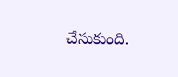చేసుకుంది.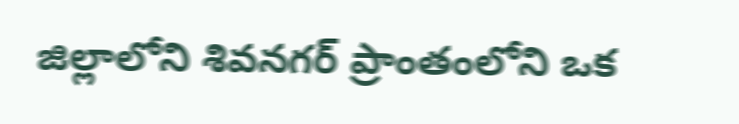జిల్లాలోని శివనగర్ ప్రాంతంలోని ఒక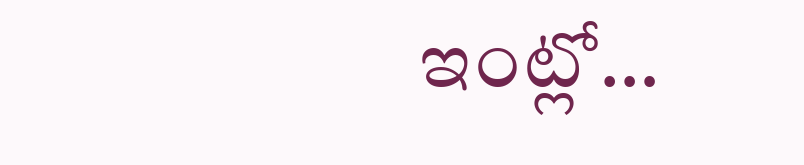ఇంట్లో…